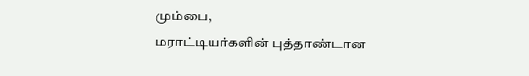மும்பை,
மராட்டியர்களின் புத்தாண்டான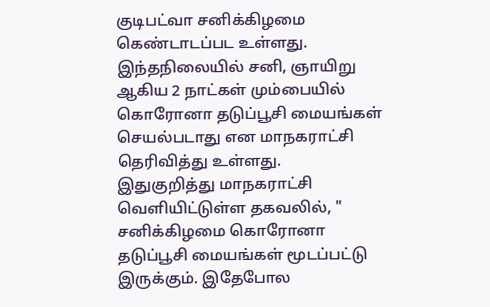குடிபட்வா சனிக்கிழமை கெண்டாடப்பட உள்ளது. இந்தநிலையில் சனி, ஞாயிறு ஆகிய 2 நாட்கள் மும்பையில் கொரோனா தடுப்பூசி மையங்கள் செயல்படாது என மாநகராட்சி தெரிவித்து உள்ளது.
இதுகுறித்து மாநகராட்சி வெளியிட்டுள்ள தகவலில், " சனிக்கிழமை கொரோனா தடுப்பூசி மையங்கள் மூடப்பட்டு இருக்கும். இதேபோல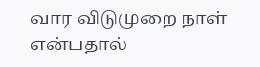வார விடுமுறை நாள் என்பதால்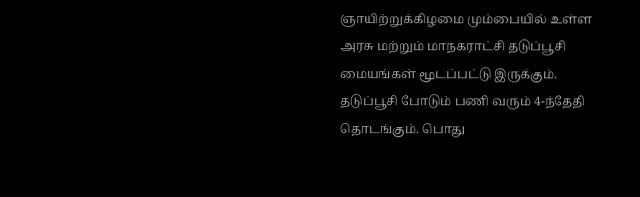ஞாயிற்றுக்கிழமை மும்பையில் உள்ள அரசு மற்றும் மாநகராட்சி தடுப்பூசி மையங்கள் மூடப்பட்டு இருக்கும். தடுப்பூசி போடும் பணி வரும் 4-ந்தேதி தொடங்கும். பொது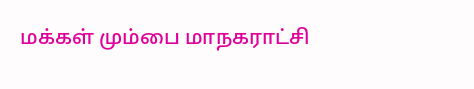மக்கள் மும்பை மாநகராட்சி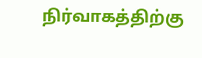நிர்வாகத்திற்கு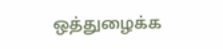ஒத்துழைக்க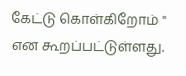கேட்டு கொள்கிறோம் " என கூறப்பட்டுள்ளது.